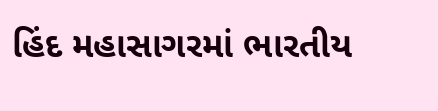હિંદ મહાસાગરમાં ભારતીય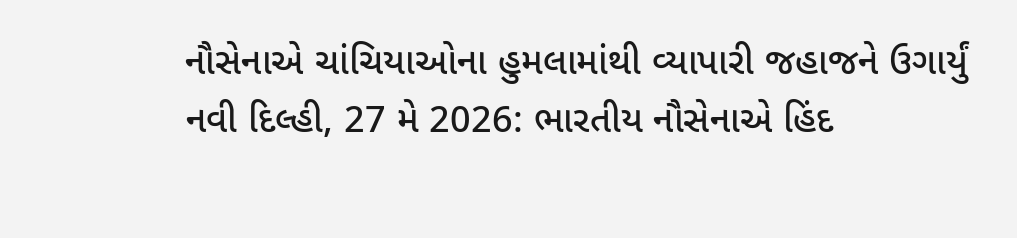નૌસેનાએ ચાંચિયાઓના હુમલામાંથી વ્યાપારી જહાજને ઉગાર્યું
નવી દિલ્હી, 27 મે 2026: ભારતીય નૌસેનાએ હિંદ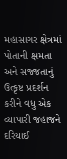મહાસાગર ક્ષેત્રમાં પોતાની ક્ષમતા અને સજ્જતાનું ઉત્કૃષ્ટ પ્રદર્શન કરીને વધુ એક વ્યાપારી જહાજને દરિયાઈ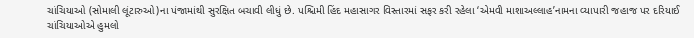ચાંચિયાઓ (સોમાલી લૂંટારુઓ)ના પંજામાંથી સુરક્ષિત બચાવી લીધું છે. પશ્ચિમી હિંદ મહાસાગર વિસ્તારમાં સફર કરી રહેલા ‘એમવી માશાઅલ્લાહ’નામના વ્યાપારી જહાજ પર દરિયાઈ ચાંચિયાઓએ હુમલો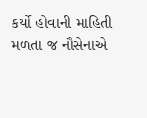કર્યો હોવાની માહિતી મળતા જ નૌસેનાએ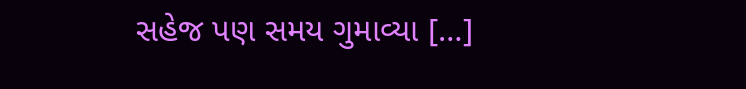સહેજ પણ સમય ગુમાવ્યા […]